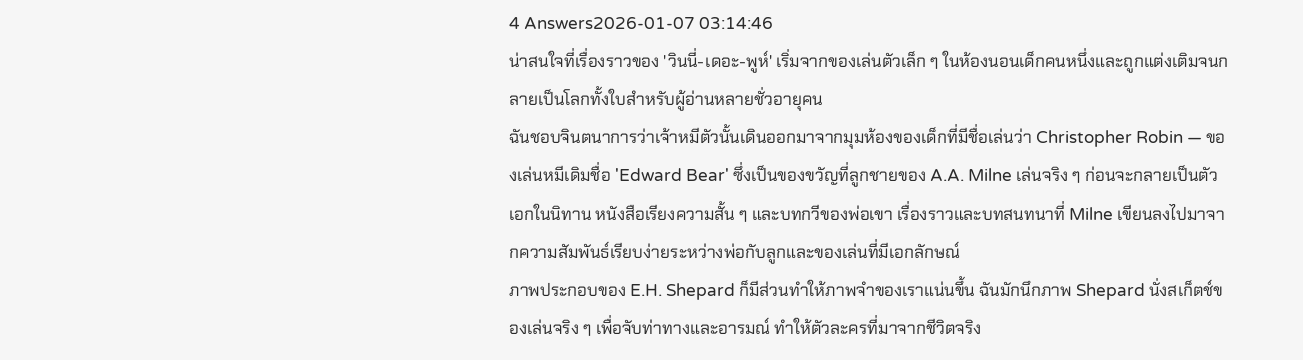4 Answers2026-01-07 03:14:46
น่าสนใจที่เรื่องราวของ 'วินนี่-เดอะ-พูห์' เริ่มจากของเล่นตัวเล็ก ๆ ในห้องนอนเด็กคนหนึ่งและถูกแต่งเติมจนกลายเป็นโลกทั้งใบสำหรับผู้อ่านหลายชั่วอายุคน
ฉันชอบจินตนาการว่าเจ้าหมีตัวนั้นเดินออกมาจากมุมห้องของเด็กที่มีชื่อเล่นว่า Christopher Robin — ของเล่นหมีเดิมชื่อ 'Edward Bear' ซึ่งเป็นของขวัญที่ลูกชายของ A.A. Milne เล่นจริง ๆ ก่อนจะกลายเป็นตัวเอกในนิทาน หนังสือเรียงความสั้น ๆ และบทกวีของพ่อเขา เรื่องราวและบทสนทนาที่ Milne เขียนลงไปมาจากความสัมพันธ์เรียบง่ายระหว่างพ่อกับลูกและของเล่นที่มีเอกลักษณ์
ภาพประกอบของ E.H. Shepard ก็มีส่วนทำให้ภาพจำของเราแน่นขึ้น ฉันมักนึกภาพ Shepard นั่งสเก็ตช์ของเล่นจริง ๆ เพื่อจับท่าทางและอารมณ์ ทำให้ตัวละครที่มาจากชีวิตจริง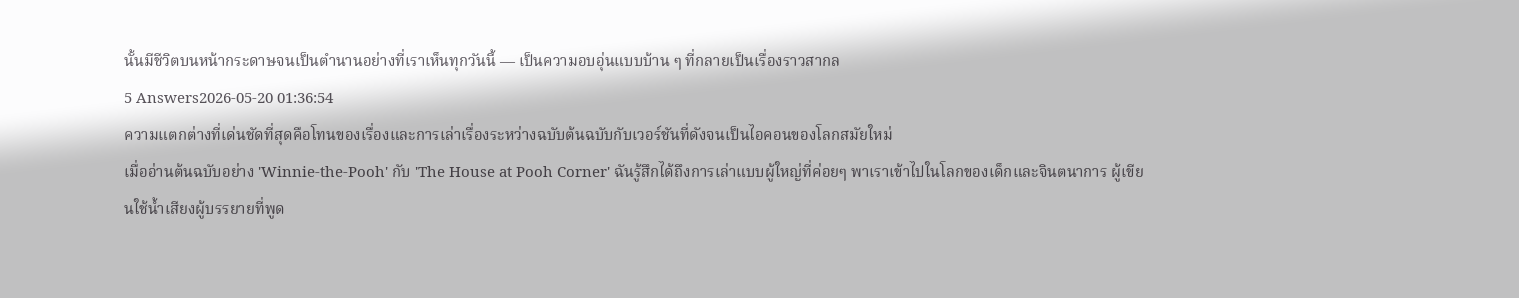นั้นมีชีวิตบนหน้ากระดาษจนเป็นตำนานอย่างที่เราเห็นทุกวันนี้ — เป็นความอบอุ่นแบบบ้าน ๆ ที่กลายเป็นเรื่องราวสากล
5 Answers2026-05-20 01:36:54
ความแตกต่างที่เด่นชัดที่สุดคือโทนของเรื่องและการเล่าเรื่องระหว่างฉบับต้นฉบับกับเวอร์ชันที่ดังจนเป็นไอคอนของโลกสมัยใหม่
เมื่ออ่านต้นฉบับอย่าง 'Winnie-the-Pooh' กับ 'The House at Pooh Corner' ฉันรู้สึกได้ถึงการเล่าแบบผู้ใหญ่ที่ค่อยๆ พาเราเข้าไปในโลกของเด็กและจินตนาการ ผู้เขียนใช้น้ำเสียงผู้บรรยายที่พูด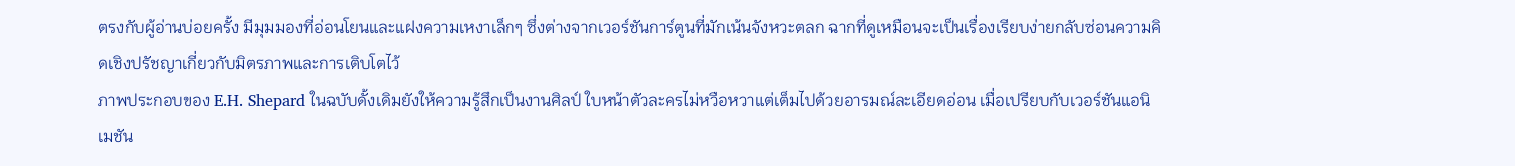ตรงกับผู้อ่านบ่อยครั้ง มีมุมมองที่อ่อนโยนและแฝงความเหงาเล็กๆ ซึ่งต่างจากเวอร์ชันการ์ตูนที่มักเน้นจังหวะตลก ฉากที่ดูเหมือนจะเป็นเรื่องเรียบง่ายกลับซ่อนความคิดเชิงปรัชญาเกี่ยวกับมิตรภาพและการเติบโตไว้
ภาพประกอบของ E.H. Shepard ในฉบับดั้งเดิมยังให้ความรู้สึกเป็นงานศิลป์ ใบหน้าตัวละครไม่หวือหวาแต่เต็มไปด้วยอารมณ์ละเอียดอ่อน เมื่อเปรียบกับเวอร์ชันแอนิเมชัน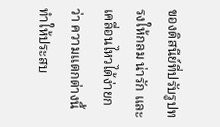ของดิสนีย์ที่ปรับรูปทรงให้กลม น่ารัก และเคลื่อนไหวได้ง่ายกว่า ความแตกต่างนี้ทำให้ประสบ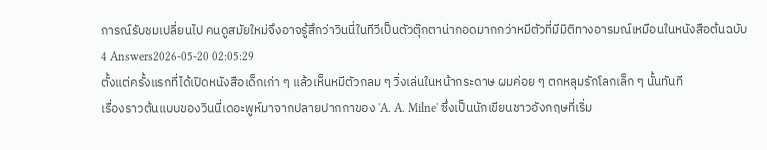การณ์รับชมเปลี่ยนไป คนดูสมัยใหม่จึงอาจรู้สึกว่าวินนี่ในทีวีเป็นตัวตุ๊กตาน่ากอดมากกว่าหมีตัวที่มีมิติทางอารมณ์เหมือนในหนังสือต้นฉบับ
4 Answers2026-05-20 02:05:29
ตั้งแต่ครั้งแรกที่ได้เปิดหนังสือเด็กเก่า ๆ แล้วเห็นหมีตัวกลม ๆ วิ่งเล่นในหน้ากระดาษ ผมค่อย ๆ ตกหลุมรักโลกเล็ก ๆ นั้นทันที
เรื่องราวต้นแบบของวินนี่เดอะพูห์มาจากปลายปากกาของ 'A. A. Milne' ซึ่งเป็นนักเขียนชาวอังกฤษที่เริ่ม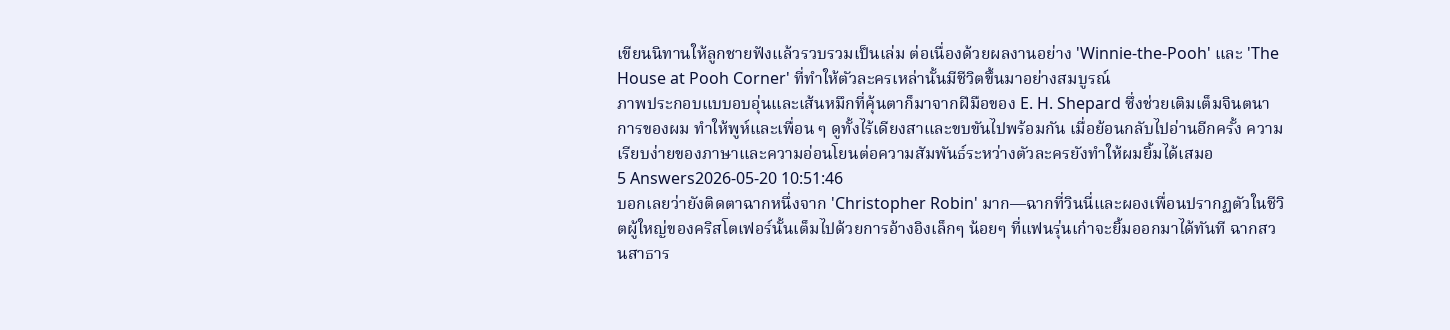เขียนนิทานให้ลูกชายฟังแล้วรวบรวมเป็นเล่ม ต่อเนื่องด้วยผลงานอย่าง 'Winnie-the-Pooh' และ 'The House at Pooh Corner' ที่ทำให้ตัวละครเหล่านั้นมีชีวิตขึ้นมาอย่างสมบูรณ์
ภาพประกอบแบบอบอุ่นและเส้นหมึกที่คุ้นตาก็มาจากฝีมือของ E. H. Shepard ซึ่งช่วยเติมเต็มจินตนาการของผม ทำให้พูห์และเพื่อน ๆ ดูทั้งไร้เดียงสาและขบขันไปพร้อมกัน เมื่อย้อนกลับไปอ่านอีกครั้ง ความเรียบง่ายของภาษาและความอ่อนโยนต่อความสัมพันธ์ระหว่างตัวละครยังทำให้ผมยิ้มได้เสมอ
5 Answers2026-05-20 10:51:46
บอกเลยว่ายังติดตาฉากหนึ่งจาก 'Christopher Robin' มาก—ฉากที่วินนี่และผองเพื่อนปรากฏตัวในชีวิตผู้ใหญ่ของคริสโตเฟอร์นั้นเต็มไปด้วยการอ้างอิงเล็กๆ น้อยๆ ที่แฟนรุ่นเก๋าจะยิ้มออกมาได้ทันที ฉากสวนสาธาร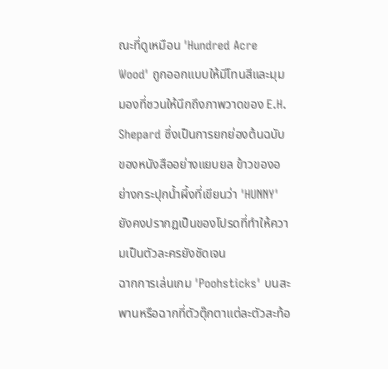ณะที่ดูเหมือน 'Hundred Acre Wood' ถูกออกแบบให้มีโทนสีและมุมมองที่ชวนให้นึกถึงภาพวาดของ E.H. Shepard ซึ่งเป็นการยกย่องต้นฉบับของหนังสืออย่างแยบยล ข้าวของอย่างกระปุกน้ำผึ้งที่เขียนว่า 'HUNNY' ยังคงปรากฏเป็นของโปรดที่ทำให้ความเป็นตัวละครยังชัดเจน
ฉากการเล่นเกม 'Poohsticks' บนสะพานหรือฉากที่ตัวตุ๊กตาแต่ละตัวสะท้อ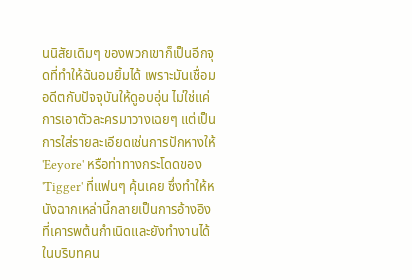นนิสัยเดิมๆ ของพวกเขาก็เป็นอีกจุดที่ทำให้ฉันอมยิ้มได้ เพราะมันเชื่อมอดีตกับปัจจุบันให้ดูอบอุ่น ไม่ใช่แค่การเอาตัวละครมาวางเฉยๆ แต่เป็นการใส่รายละเอียดเช่นการปักหางให้ 'Eeyore' หรือท่าทางกระโดดของ 'Tigger' ที่แฟนๆ คุ้นเคย ซึ่งทำให้หนังฉากเหล่านี้กลายเป็นการอ้างอิงที่เคารพต้นกำเนิดและยังทำงานได้ในบริบทคน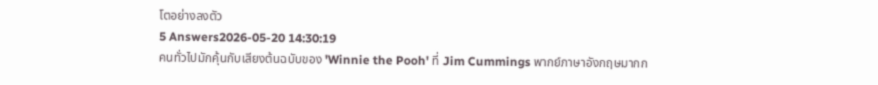โตอย่างลงตัว
5 Answers2026-05-20 14:30:19
คนทั่วไปมักคุ้นกับเสียงต้นฉบับของ 'Winnie the Pooh' ที่ Jim Cummings พากย์ภาษาอังกฤษมากก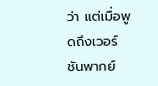ว่า แต่เมื่อพูดถึงเวอร์ชันพากย์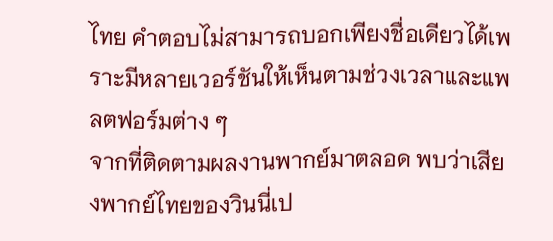ไทย คำตอบไม่สามารถบอกเพียงชื่อเดียวได้เพราะมีหลายเวอร์ชันให้เห็นตามช่วงเวลาและแพลตฟอร์มต่าง ๆ
จากที่ติดตามผลงานพากย์มาตลอด พบว่าเสียงพากย์ไทยของวินนี่เป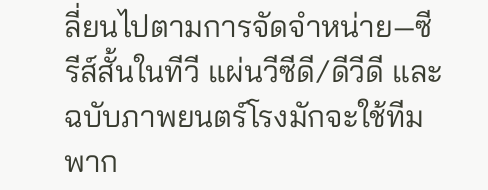ลี่ยนไปตามการจัดจำหน่าย—ซีรีส์สั้นในทีวี แผ่นวีซีดี/ดีวีดี และฉบับภาพยนตร์โรงมักจะใช้ทีมพาก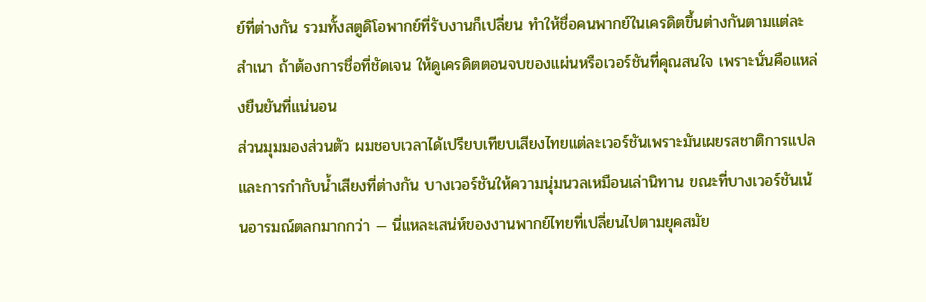ย์ที่ต่างกัน รวมทั้งสตูดิโอพากย์ที่รับงานก็เปลี่ยน ทำให้ชื่อคนพากย์ในเครดิตขึ้นต่างกันตามแต่ละสำเนา ถ้าต้องการชื่อที่ชัดเจน ให้ดูเครดิตตอนจบของแผ่นหรือเวอร์ชันที่คุณสนใจ เพราะนั่นคือแหล่งยืนยันที่แน่นอน
ส่วนมุมมองส่วนตัว ผมชอบเวลาได้เปรียบเทียบเสียงไทยแต่ละเวอร์ชันเพราะมันเผยรสชาติการแปลและการกำกับน้ำเสียงที่ต่างกัน บางเวอร์ชันให้ความนุ่มนวลเหมือนเล่านิทาน ขณะที่บางเวอร์ชันเน้นอารมณ์ตลกมากกว่า — นี่แหละเสน่ห์ของงานพากย์ไทยที่เปลี่ยนไปตามยุคสมัย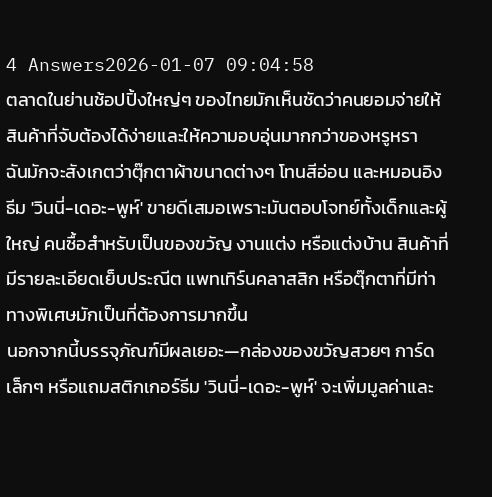4 Answers2026-01-07 09:04:58
ตลาดในย่านช้อปปิ้งใหญ่ๆ ของไทยมักเห็นชัดว่าคนยอมจ่ายให้สินค้าที่จับต้องได้ง่ายและให้ความอบอุ่นมากกว่าของหรูหรา
ฉันมักจะสังเกตว่าตุ๊กตาผ้าขนาดต่างๆ โทนสีอ่อน และหมอนอิงธีม 'วินนี่-เดอะ-พูห์' ขายดีเสมอเพราะมันตอบโจทย์ทั้งเด็กและผู้ใหญ่ คนซื้อสำหรับเป็นของขวัญ งานแต่ง หรือแต่งบ้าน สินค้าที่มีรายละเอียดเย็บประณีต แพทเทิร์นคลาสสิก หรือตุ๊กตาที่มีท่าทางพิเศษมักเป็นที่ต้องการมากขึ้น
นอกจากนี้บรรจุภัณฑ์มีผลเยอะ—กล่องของขวัญสวยๆ การ์ดเล็กๆ หรือแถมสติกเกอร์ธีม 'วินนี่-เดอะ-พูห์' จะเพิ่มมูลค่าและ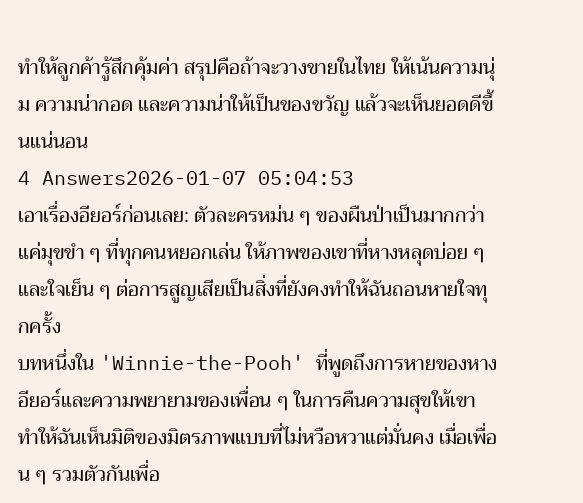ทำให้ลูกค้ารู้สึกคุ้มค่า สรุปคือถ้าจะวางขายในไทย ให้เน้นความนุ่ม ความน่ากอด และความน่าให้เป็นของขวัญ แล้วจะเห็นยอดดีขึ้นแน่นอน
4 Answers2026-01-07 05:04:53
เอาเรื่องอียอร์ก่อนเลย: ตัวละครหม่น ๆ ของผืนป่าเป็นมากกว่าแค่มุขขำ ๆ ที่ทุกคนหยอกเล่น ให้ภาพของเขาที่หางหลุดบ่อย ๆ และใจเย็น ๆ ต่อการสูญเสียเป็นสิ่งที่ยังคงทำให้ฉันถอนหายใจทุกครั้ง
บทหนึ่งใน 'Winnie-the-Pooh' ที่พูดถึงการหายของหางอียอร์และความพยายามของเพื่อน ๆ ในการคืนความสุขให้เขา ทำให้ฉันเห็นมิติของมิตรภาพแบบที่ไม่หวือหวาแต่มั่นคง เมื่อเพื่อน ๆ รวมตัวกันเพื่อ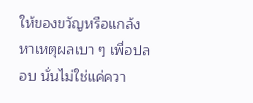ให้ของขวัญหรือแกล้งหาเหตุผลเบา ๆ เพื่อปลอบ นั่นไม่ใช่แค่ควา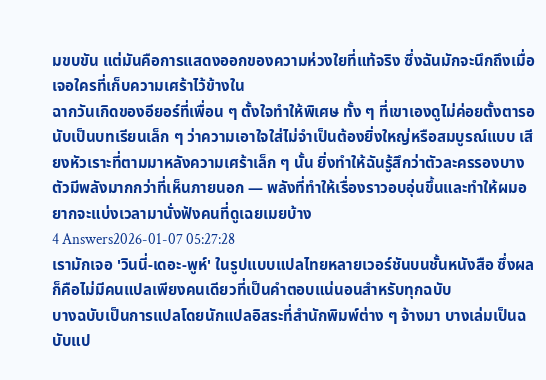มขบขัน แต่มันคือการแสดงออกของความห่วงใยที่แท้จริง ซึ่งฉันมักจะนึกถึงเมื่อเจอใครที่เก็บความเศร้าไว้ข้างใน
ฉากวันเกิดของอียอร์ที่เพื่อน ๆ ตั้งใจทำให้พิเศษ ทั้ง ๆ ที่เขาเองดูไม่ค่อยตั้งตารอ นับเป็นบทเรียนเล็ก ๆ ว่าความเอาใจใส่ไม่จำเป็นต้องยิ่งใหญ่หรือสมบูรณ์แบบ เสียงหัวเราะที่ตามมาหลังความเศร้าเล็ก ๆ นั้น ยิ่งทำให้ฉันรู้สึกว่าตัวละครรองบางตัวมีพลังมากกว่าที่เห็นภายนอก — พลังที่ทำให้เรื่องราวอบอุ่นขึ้นและทำให้ผมอยากจะแบ่งเวลามานั่งฟังคนที่ดูเฉยเมยบ้าง
4 Answers2026-01-07 05:27:28
เรามักเจอ 'วินนี่-เดอะ-พูห์' ในรูปแบบแปลไทยหลายเวอร์ชันบนชั้นหนังสือ ซึ่งผลก็คือไม่มีคนแปลเพียงคนเดียวที่เป็นคำตอบแน่นอนสำหรับทุกฉบับ
บางฉบับเป็นการแปลโดยนักแปลอิสระที่สำนักพิมพ์ต่าง ๆ จ้างมา บางเล่มเป็นฉบับแป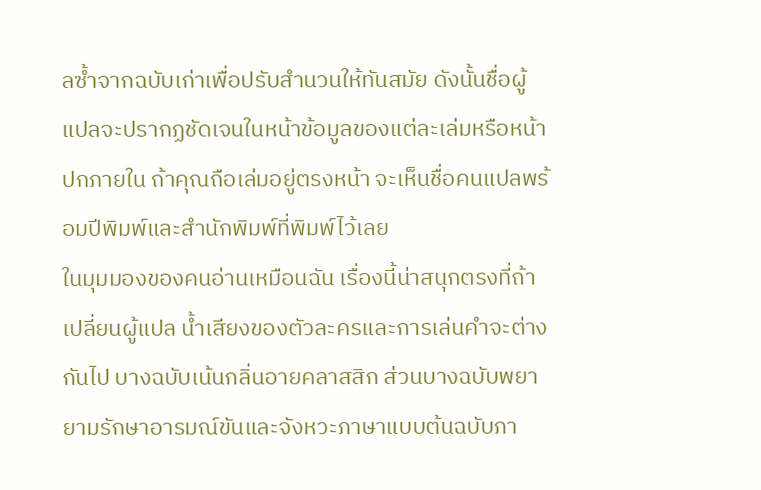ลซ้ำจากฉบับเก่าเพื่อปรับสำนวนให้ทันสมัย ดังนั้นชื่อผู้แปลจะปรากฏชัดเจนในหน้าข้อมูลของแต่ละเล่มหรือหน้าปกภายใน ถ้าคุณถือเล่มอยู่ตรงหน้า จะเห็นชื่อคนแปลพร้อมปีพิมพ์และสำนักพิมพ์ที่พิมพ์ไว้เลย
ในมุมมองของคนอ่านเหมือนฉัน เรื่องนี้น่าสนุกตรงที่ถ้าเปลี่ยนผู้แปล น้ำเสียงของตัวละครและการเล่นคำจะต่างกันไป บางฉบับเน้นกลิ่นอายคลาสสิก ส่วนบางฉบับพยายามรักษาอารมณ์ขันและจังหวะภาษาแบบต้นฉบับภา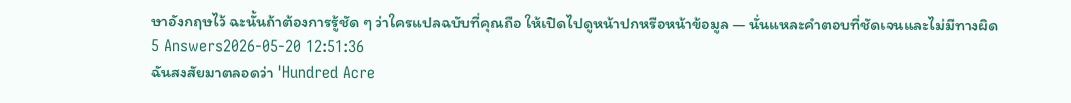ษาอังกฤษไว้ ฉะนั้นถ้าต้องการรู้ชัด ๆ ว่าใครแปลฉบับที่คุณถือ ให้เปิดไปดูหน้าปกหรือหน้าข้อมูล — นั่นแหละคำตอบที่ชัดเจนและไม่มีทางผิด
5 Answers2026-05-20 12:51:36
ฉันสงสัยมาตลอดว่า 'Hundred Acre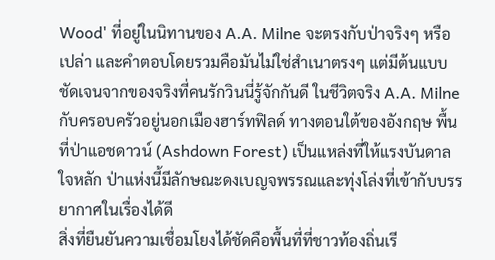Wood' ที่อยู่ในนิทานของ A.A. Milne จะตรงกับป่าจริงๆ หรือเปล่า และคำตอบโดยรวมคือมันไม่ใช่สำเนาตรงๆ แต่มีต้นแบบชัดเจนจากของจริงที่คนรักวินนี่รู้จักกันดี ในชีวิตจริง A.A. Milne กับครอบครัวอยู่นอกเมืองฮาร์ทฟิลด์ ทางตอนใต้ของอังกฤษ พื้นที่ป่าแอชดาวน์ (Ashdown Forest) เป็นแหล่งที่ให้แรงบันดาลใจหลัก ป่าแห่งนี้มีลักษณะดงเบญจพรรณและทุ่งโล่งที่เข้ากับบรรยากาศในเรื่องได้ดี
สิ่งที่ยืนยันความเชื่อมโยงได้ชัดคือพื้นที่ที่ชาวท้องถิ่นเรี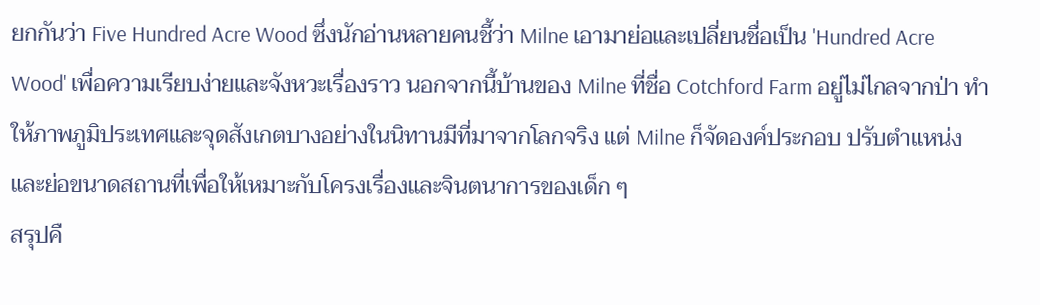ยกกันว่า Five Hundred Acre Wood ซึ่งนักอ่านหลายคนชี้ว่า Milne เอามาย่อและเปลี่ยนชื่อเป็น 'Hundred Acre Wood' เพื่อความเรียบง่ายและจังหวะเรื่องราว นอกจากนี้บ้านของ Milne ที่ชื่อ Cotchford Farm อยู่ไม่ไกลจากป่า ทำให้ภาพภูมิประเทศและจุดสังเกตบางอย่างในนิทานมีที่มาจากโลกจริง แต่ Milne ก็จัดองค์ประกอบ ปรับตำแหน่งและย่อขนาดสถานที่เพื่อให้เหมาะกับโครงเรื่องและจินตนาการของเด็ก ๆ
สรุปคื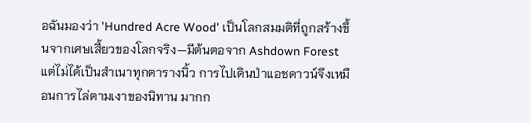อฉันมองว่า 'Hundred Acre Wood' เป็นโลกสมมติที่ถูกสร้างขึ้นจากเศษเสี้ยวของโลกจริง—มีต้นตอจาก Ashdown Forest แต่ไม่ได้เป็นสำเนาทุกตารางนิ้ว การไปเดินป่าแอชดาวน์จึงเหมือนการไล่ตามเงาของนิทาน มากก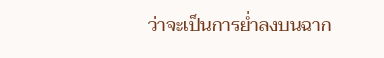ว่าจะเป็นการย่ำลงบนฉาก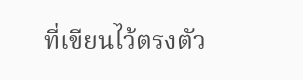ที่เขียนไว้ตรงตัว